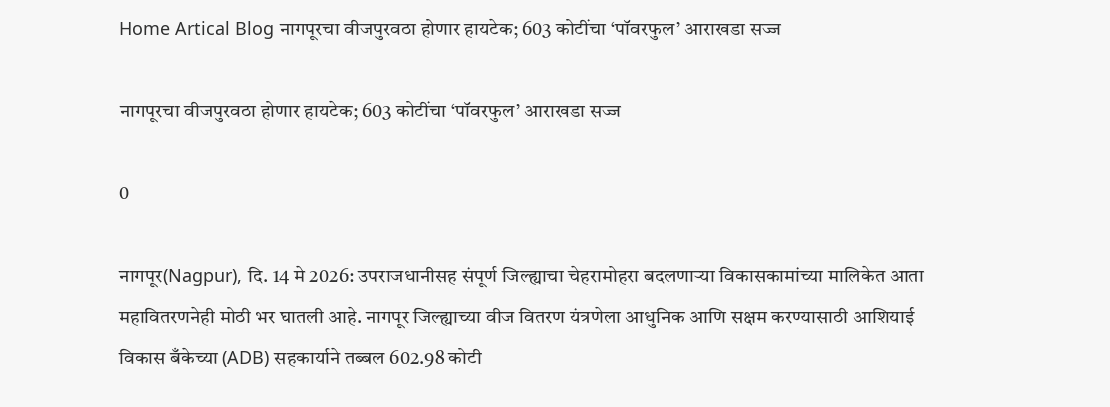Home Artical Blog नागपूरचा वीजपुरवठा होणार हायटेक; 603 कोटींचा ‘पॉवरफुल’ आराखडा सज्ज

नागपूरचा वीजपुरवठा होणार हायटेक; 603 कोटींचा ‘पॉवरफुल’ आराखडा सज्ज

0

नागपूर(Nagpur), दि. 14 मे 2026: उपराजधानीसह संपूर्ण जिल्ह्याचा चेहरामोहरा बदलणाऱ्या विकासकामांच्या मालिकेत आता महावितरणनेही मोठी भर घातली आहे. नागपूर जिल्ह्याच्या वीज वितरण यंत्रणेला आधुनिक आणि सक्षम करण्यासाठी आशियाई विकास बँकेच्या (ADB) सहकार्याने तब्बल 602.98 कोटी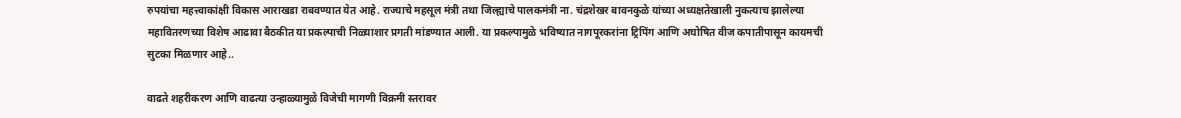रुपयांचा महत्त्वाकांक्षी विकास आराखडा राबवण्यात येत आहे. राज्याचे महसूल मंत्री तथा जिल्ह्याचे पालकमंत्री ना. चंद्रशेखर बावनकुळे यांच्या अध्यक्षतेखाली नुकत्याच झालेल्या महावितरणच्या विशेष आढावा बैठकीत या प्रकल्पाची निळ्याशार प्रगती मांडण्यात आली. या प्रकल्पामुळे भविष्यात नागपूरकरांना ट्रिपिंग आणि अघोषित वीज कपातीपासून कायमची सुटका मिळणार आहे..

वाढते शहरीकरण आणि वाढत्या उन्हाळ्यामुळे विजेची मागणी विक्रमी स्तरावर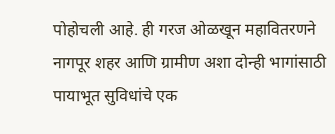पोहोचली आहे. ही गरज ओळखून महावितरणने नागपूर शहर आणि ग्रामीण अशा दोन्ही भागांसाठी पायाभूत सुविधांचे एक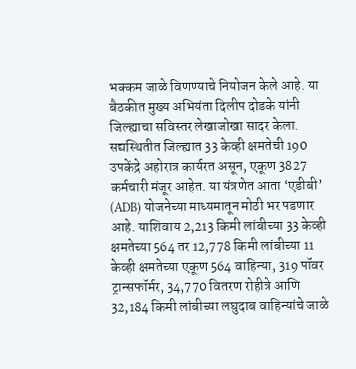भक्कम जाळे विणण्याचे नियोजन केले आहे. या बैठकीत मुख्य अभियंता दिलीप दोडके यांनी जिल्ह्याचा सविस्तर लेखाजोखा सादर केला. सद्यस्थितीत जिल्ह्यात 33 केव्ही क्षमतेची 190 उपकेंद्रे अहोरात्र कार्यरत असून, एकूण 3827 कर्मचारी मंजूर आहेत. या यंत्रणेत आता ‘एडीबी’ (ADB) योजनेच्या माध्यमातून मोठी भर पडणार आहे. याशिवाय 2,213 किमी लांबीच्या 33 केव्ही क्षमतेच्या 564 तर 12,778 किमी लांबीच्या 11 केव्ही क्षमतेच्या एकूण 564 वाहिन्या, 319 पॉवर ट्रान्सफॉर्मर, 34,770 वितरण रोहीत्रे आणि 32,184 किमी लांबीच्या लघुदाब वाहिन्यांचे जाळे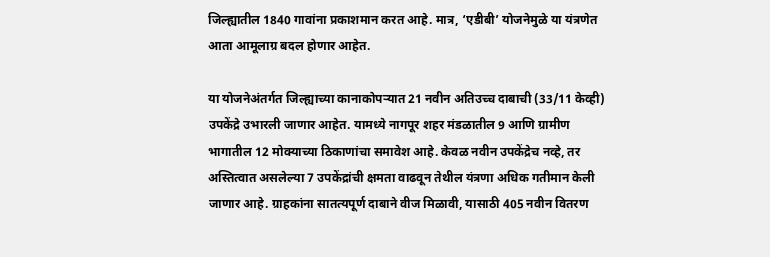जिल्ह्यातील 1840 गावांना प्रकाशमान करत आहे. मात्र, ‘एडीबी’ योजनेमुळे या यंत्रणेत आता आमूलाग्र बदल होणार आहेत.

या योजनेअंतर्गत जिल्ह्याच्या कानाकोपऱ्यात 21 नवीन अतिउच्च दाबाची (33/11 केव्ही) उपकेंद्रे उभारली जाणार आहेत. यामध्ये नागपूर शहर मंडळातील 9 आणि ग्रामीण भागातील 12 मोक्याच्या ठिकाणांचा समावेश आहे. केवळ नवीन उपकेंद्रेच नव्हे, तर अस्तित्वात असलेल्या 7 उपकेंद्रांची क्षमता वाढवून तेथील यंत्रणा अधिक गतीमान केली जाणार आहे. ग्राहकांना सातत्यपूर्ण दाबाने वीज मिळावी, यासाठी 405 नवीन वितरण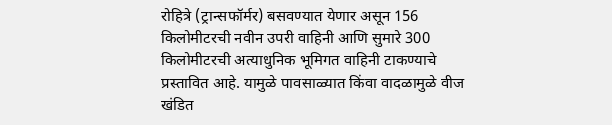रोहित्रे (ट्रान्सफॉर्मर) बसवण्यात येणार असून 156 किलोमीटरची नवीन उपरी वाहिनी आणि सुमारे 300 किलोमीटरची अत्याधुनिक भूमिगत वाहिनी टाकण्याचे प्रस्तावित आहे. यामुळे पावसाळ्यात किंवा वादळामुळे वीज खंडित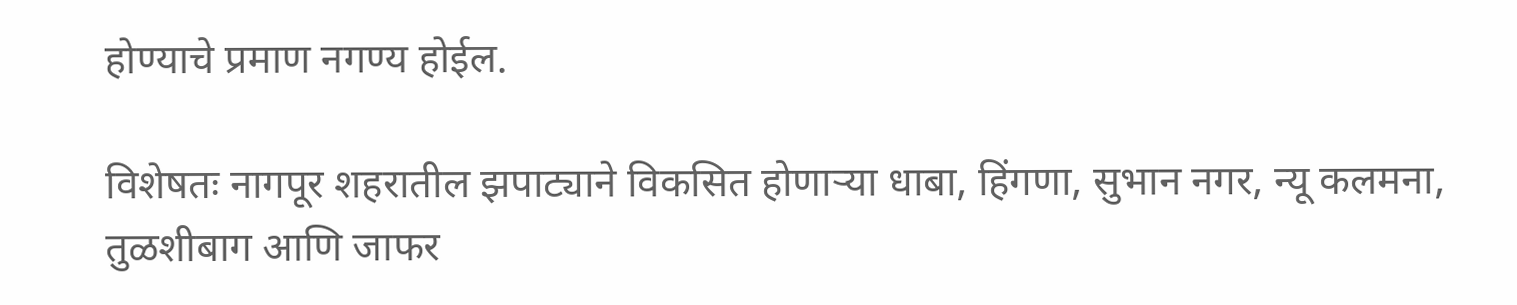होण्याचे प्रमाण नगण्य होईल.

विशेषतः नागपूर शहरातील झपाट्याने विकसित होणाऱ्या धाबा, हिंगणा, सुभान नगर, न्यू कलमना, तुळशीबाग आणि जाफर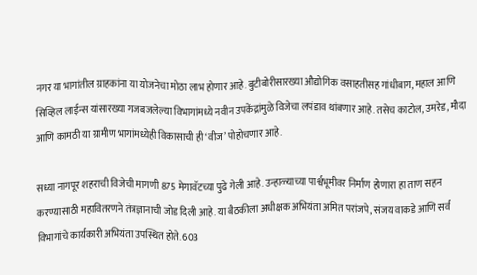नगर या भागांतील ग्राहकांना या योजनेचा मोठा लाभ होणार आहे. बुटीबोरीसारख्या औद्योगिक वसाहतीसह गांधीबाग, महाल आणि सिव्हिल लाईन्स यांसारख्या गजबजलेल्या विभागांमध्ये नवीन उपकेंद्रांमुळे विजेचा लपंडाव थांबणार आहे. तसेच काटोल, उमरेड, मौदा आणि कामठी या ग्रामीण भागांमध्येही विकासाची ही ‘वीज’ पोहोचणार आहे.

सध्या नागपूर शहराची विजेची मागणी 875 मेगावॅटच्या पुढे गेली आहे. उन्हाळ्याच्या पार्श्वभूमीवर निर्माण होणारा हा ताण सहन करण्यासाठी महावितरणने तंत्रज्ञानाची जोड दिली आहे. या बैठकीला अधीक्षक अभियंता अमित परांजपे, संजय वाकडे आणि सर्व विभागांचे कार्यकारी अभियंता उपस्थित होते. 603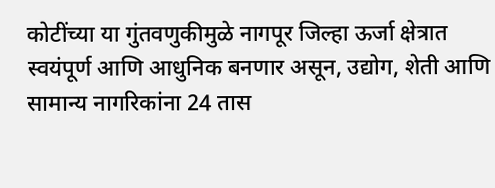कोटींच्या या गुंतवणुकीमुळे नागपूर जिल्हा ऊर्जा क्षेत्रात स्वयंपूर्ण आणि आधुनिक बनणार असून, उद्योग, शेती आणि सामान्य नागरिकांना 24 तास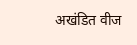अखंडित वीज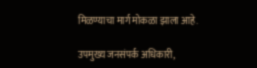मिळण्याचा मार्ग मोकळा झाला आहे.

उपमुख्य जनसंपर्क अधिकारी,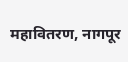महावितरण, नागपूर